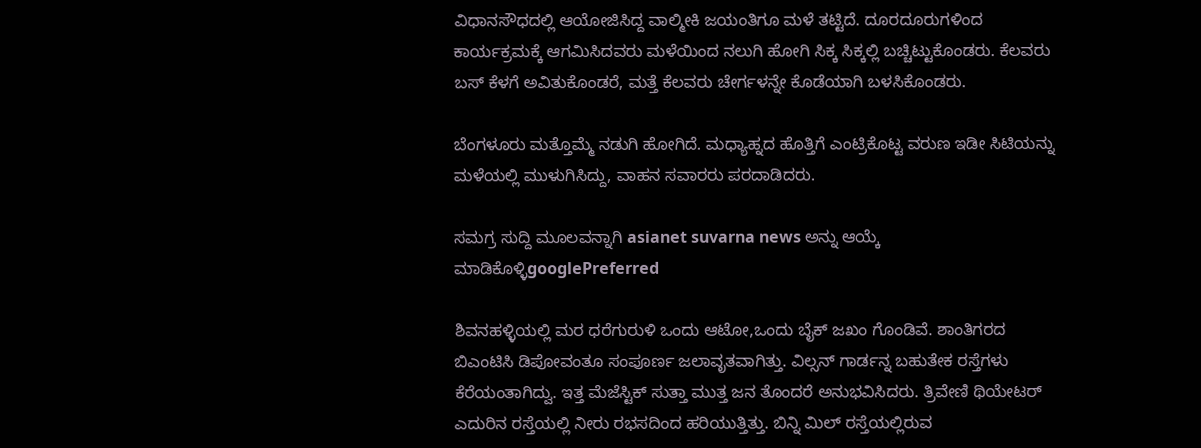ವಿಧಾನಸೌಧದಲ್ಲಿ ಆಯೋಜಿಸಿದ್ದ ವಾಲ್ಮೀಕಿ ಜಯಂತಿಗೂ ಮಳೆ ತಟ್ಟಿದೆ. ದೂರದೂರುಗಳಿಂದ ಕಾರ್ಯಕ್ರಮಕ್ಕೆ ಆಗಮಿಸಿದವರು ಮಳೆಯಿಂದ ನಲುಗಿ ಹೋಗಿ ಸಿಕ್ಕ ಸಿಕ್ಕಲ್ಲಿ ಬಚ್ಚಿಟ್ಟುಕೊಂಡರು. ಕೆಲವರು ಬಸ್ ಕೆಳಗೆ ಅವಿತುಕೊಂಡರೆ, ಮತ್ತೆ ಕೆಲವರು ಚೇರ್ಗಳನ್ನೇ ಕೊಡೆಯಾಗಿ ಬಳಸಿಕೊಂಡರು.

ಬೆಂಗಳೂರು ಮತ್ತೊಮ್ಮೆ ನಡುಗಿ ಹೋಗಿದೆ. ಮಧ್ಯಾಹ್ನದ ಹೊತ್ತಿಗೆ ಎಂಟ್ರಿಕೊಟ್ಟ ವರುಣ ಇಡೀ ಸಿಟಿಯನ್ನು ಮಳೆಯಲ್ಲಿ ಮುಳುಗಿಸಿದ್ದು, ವಾಹನ ಸವಾರರು ಪರದಾಡಿದರು.

ಸಮಗ್ರ ಸುದ್ದಿ ಮೂಲವನ್ನಾಗಿ asianet suvarna news ಅನ್ನು ಆಯ್ಕೆ ಮಾಡಿಕೊಳ್ಳಿgooglePreferred

ಶಿವನಹಳ್ಳಿಯಲ್ಲಿ ಮರ ಧರೆಗುರುಳಿ ಒಂದು ಆಟೋ,ಒಂದು ಬೈಕ್ ಜಖಂ ಗೊಂಡಿವೆ. ಶಾಂತಿಗರದ ಬಿಎಂಟಿಸಿ ಡಿಪೋವಂತೂ ಸಂಪೂರ್ಣ ಜಲಾವೃತವಾಗಿತ್ತು. ವಿಲ್ಸನ್ ಗಾರ್ಡನ್ನ ಬಹುತೇಕ ರಸ್ತೆಗಳು ಕೆರೆಯಂತಾಗಿದ್ವು. ಇತ್ತ ಮೆಜೆಸ್ಟಿಕ್ ಸುತ್ತಾ ಮುತ್ತ ಜನ ತೊಂದರೆ ಅನುಭವಿಸಿದರು. ತ್ರಿವೇಣಿ ಥಿಯೇಟರ್ ಎದುರಿನ ರಸ್ತೆಯಲ್ಲಿ ನೀರು ರಭಸದಿಂದ ಹರಿಯುತ್ತಿತ್ತು. ಬಿನ್ನಿ ಮಿಲ್ ರಸ್ತೆಯಲ್ಲಿರುವ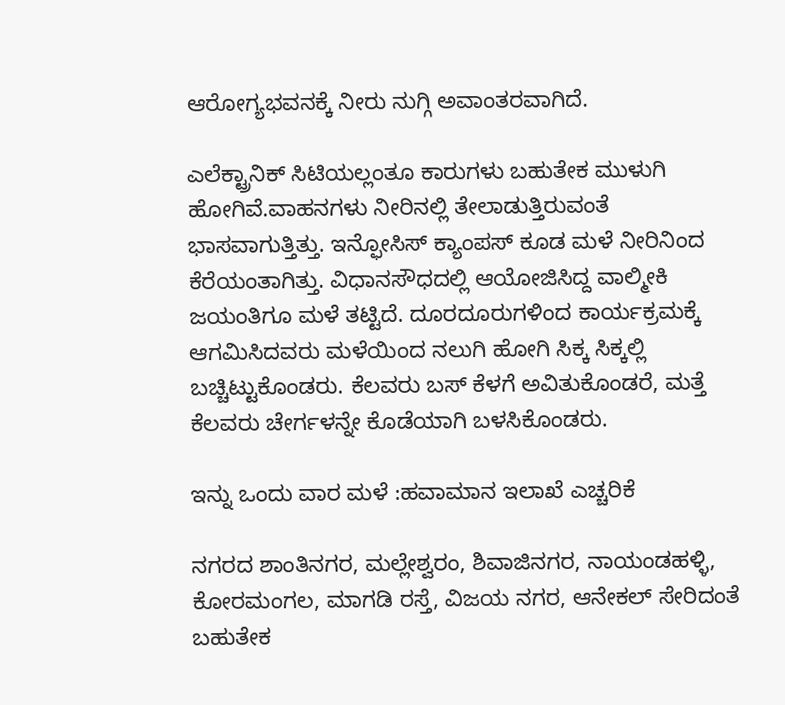ಆರೋಗ್ಯಭವನಕ್ಕೆ ನೀರು ನುಗ್ಗಿ ಅವಾಂತರವಾಗಿದೆ.

ಎಲೆಕ್ಟ್ರಾನಿಕ್ ಸಿಟಿಯಲ್ಲಂತೂ ಕಾರುಗಳು ಬಹುತೇಕ ಮುಳುಗಿ ಹೋಗಿವೆ.ವಾಹನಗಳು ನೀರಿನಲ್ಲಿ ತೇಲಾಡುತ್ತಿರುವಂತೆ ಭಾಸವಾಗುತ್ತಿತ್ತು. ಇನ್ಫೋಸಿಸ್ ಕ್ಯಾಂಪಸ್ ಕೂಡ ಮಳೆ ನೀರಿನಿಂದ ಕೆರೆಯಂತಾಗಿತ್ತು. ವಿಧಾನಸೌಧದಲ್ಲಿ ಆಯೋಜಿಸಿದ್ದ ವಾಲ್ಮೀಕಿ ಜಯಂತಿಗೂ ಮಳೆ ತಟ್ಟಿದೆ. ದೂರದೂರುಗಳಿಂದ ಕಾರ್ಯಕ್ರಮಕ್ಕೆ ಆಗಮಿಸಿದವರು ಮಳೆಯಿಂದ ನಲುಗಿ ಹೋಗಿ ಸಿಕ್ಕ ಸಿಕ್ಕಲ್ಲಿ ಬಚ್ಚಿಟ್ಟುಕೊಂಡರು. ಕೆಲವರು ಬಸ್ ಕೆಳಗೆ ಅವಿತುಕೊಂಡರೆ, ಮತ್ತೆ ಕೆಲವರು ಚೇರ್ಗಳನ್ನೇ ಕೊಡೆಯಾಗಿ ಬಳಸಿಕೊಂಡರು.

ಇನ್ನು ಒಂದು ವಾರ ಮಳೆ :ಹವಾಮಾನ ಇಲಾಖೆ ಎಚ್ಚರಿಕೆ

ನಗರದ ಶಾಂತಿನಗರ, ಮಲ್ಲೇಶ್ವರಂ, ಶಿವಾಜಿನಗರ, ನಾಯಂಡಹಳ್ಳಿ, ಕೋರಮಂಗಲ, ಮಾಗಡಿ ರಸ್ತೆ, ವಿಜಯ ನಗರ, ಆನೇಕಲ್ ಸೇರಿದಂತೆ ಬಹುತೇಕ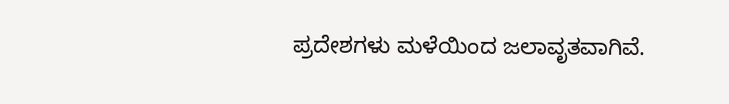ಪ್ರದೇಶಗಳು ಮಳೆಯಿಂದ ಜಲಾವೃತವಾಗಿವೆ.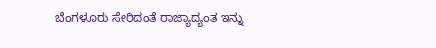ಬೆಂಗಳೂರು ಸೇರಿದಂತೆ ರಾಜ್ಯಾದ್ಯಂತ ಇನ್ನು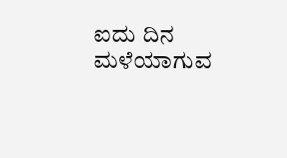ಐದು ದಿನ ಮಳೆಯಾಗುವ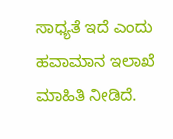ಸಾಧ್ಯತೆ ಇದೆ ಎಂದು ಹವಾಮಾನ ಇಲಾಖೆ ಮಾಹಿತಿ ನೀಡಿದೆ.